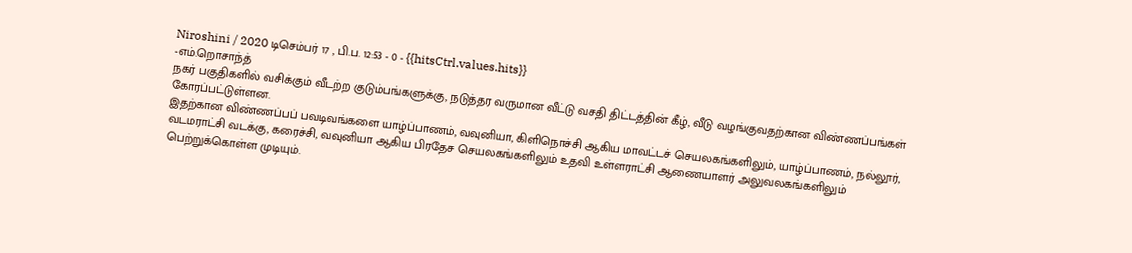Niroshini / 2020 டிசெம்பர் 17 , பி.ப. 12:53 - 0 - {{hitsCtrl.values.hits}}
-எம்.றொசாந்த்
நகர் பகுதிகளில் வசிக்கும் வீடற்ற குடும்பங்களுக்கு, நடுத்தர வருமான வீட்டு வசதி திட்டத்தின் கீழ், வீடு வழங்குவதற்கான விண்ணப்பங்கள் கோரப்பட்டுள்ளன.
இதற்கான விண்ணப்பப் பவடிவங்களை யாழ்ப்பாணம், வவுனியா, கிளிநொச்சி ஆகிய மாவட்டச் செயலகங்களிலும், யாழ்ப்பாணம், நல்லூர், வடமராட்சி வடக்கு, கரைச்சி, வவுனியா ஆகிய பிரதேச செயலகங்களிலும் உதவி உள்ளராட்சி ஆணையாளர் அலுவலகங்களிலும் பெற்றுக்கொள்ள முடியும்.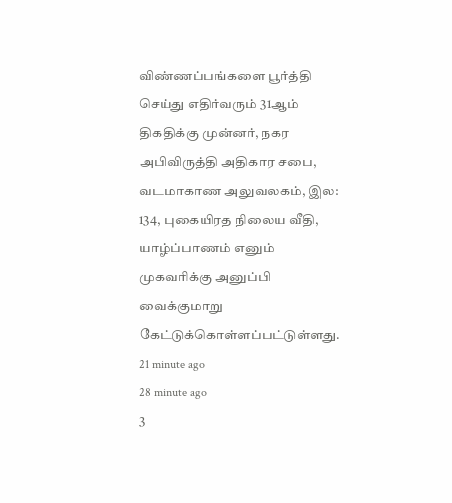விண்ணப்பங்களை பூர்த்தி செய்து எதிர்வரும் 31ஆம் திகதிக்கு முன்னர், நகர அபிவிருத்தி அதிகார சபை, வடமாகாண அலுவலகம், இல: 134, புகையிரத நிலைய வீதி, யாழ்ப்பாணம் எனும் முகவரிக்கு அனுப்பி வைக்குமாறு கேட்டுக்கொள்ளப்பட்டுள்ளது.
21 minute ago
28 minute ago
3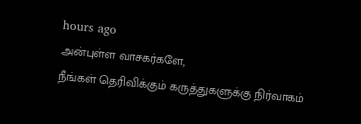hours ago
அன்புள்ள வாசகர்களே,
நீங்கள் தெரிவிக்கும் கருத்துகளுக்கு நிர்வாகம்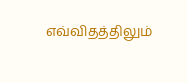எவ்விதத்திலும்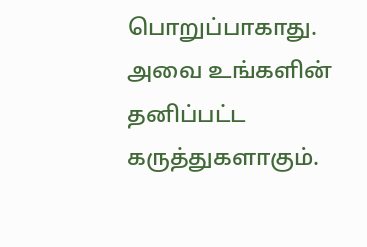பொறுப்பாகாது. அவை உங்களின் தனிப்பட்ட கருத்துகளாகும்.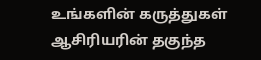உங்களின் கருத்துகள் ஆசிரியரின் தகுந்த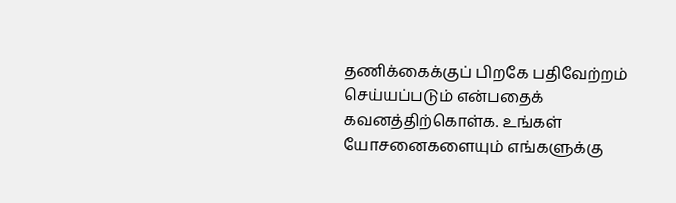தணிக்கைக்குப் பிறகே பதிவேற்றம் செய்யப்படும் என்பதைக் கவனத்திற்கொள்க. உங்கள் யோசனைகளையும் எங்களுக்கு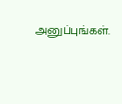அனுப்புங்கள்.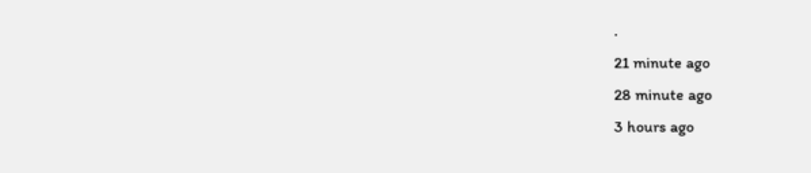.
21 minute ago
28 minute ago
3 hours ago